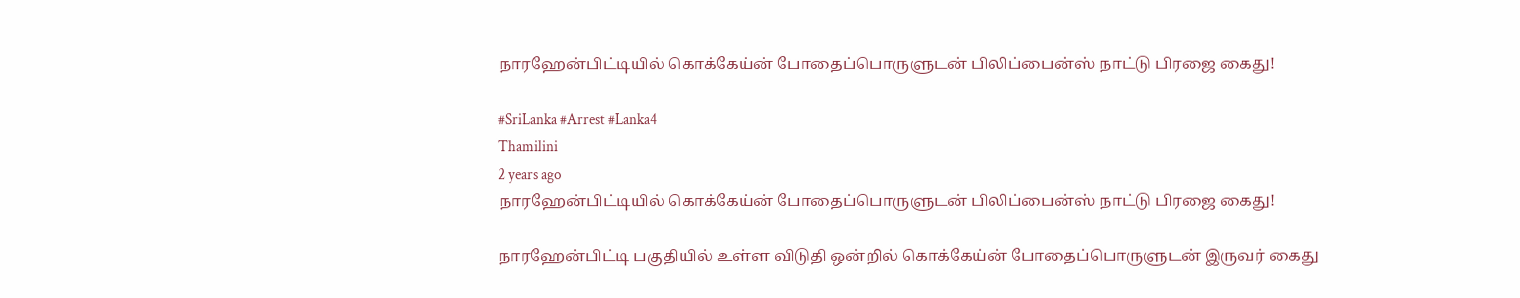நாரஹேன்பிட்டியில் கொக்கேய்ன் போதைப்பொருளுடன் பிலிப்பைன்ஸ் நாட்டு பிரஜை கைது!

#SriLanka #Arrest #Lanka4
Thamilini
2 years ago
நாரஹேன்பிட்டியில் கொக்கேய்ன் போதைப்பொருளுடன் பிலிப்பைன்ஸ் நாட்டு பிரஜை கைது!

நாரஹேன்பிட்டி பகுதியில் உள்ள விடுதி ஒன்றில் கொக்கேய்ன் போதைப்பொருளுடன் இருவர் கைது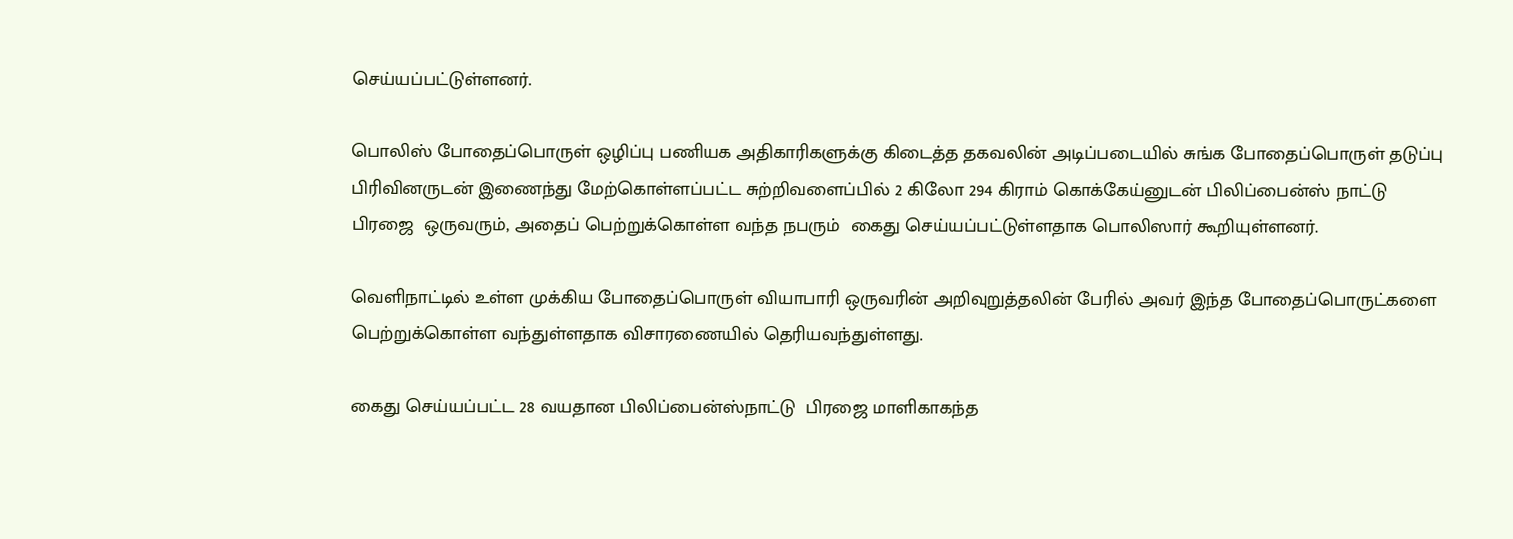செய்யப்பட்டுள்ளனர்.

பொலிஸ் போதைப்பொருள் ஒழிப்பு பணியக அதிகாரிகளுக்கு கிடைத்த தகவலின் அடிப்படையில் சுங்க போதைப்பொருள் தடுப்பு பிரிவினருடன் இணைந்து மேற்கொள்ளப்பட்ட சுற்றிவளைப்பில் 2 கிலோ 294 கிராம் கொக்கேய்னுடன் பிலிப்பைன்ஸ் நாட்டு  பிரஜை  ஒருவரும், அதைப் பெற்றுக்கொள்ள வந்த நபரும்  கைது செய்யப்பட்டுள்ளதாக பொலிஸார் கூறியுள்ளனர்.

வெளிநாட்டில் உள்ள முக்கிய போதைப்பொருள் வியாபாரி ஒருவரின் அறிவுறுத்தலின் பேரில் அவர் இந்த போதைப்பொருட்களை பெற்றுக்கொள்ள வந்துள்ளதாக விசாரணையில் தெரியவந்துள்ளது.

கைது செய்யப்பட்ட 28 வயதான பிலிப்பைன்ஸ்நாட்டு  பிரஜை மாளிகாகந்த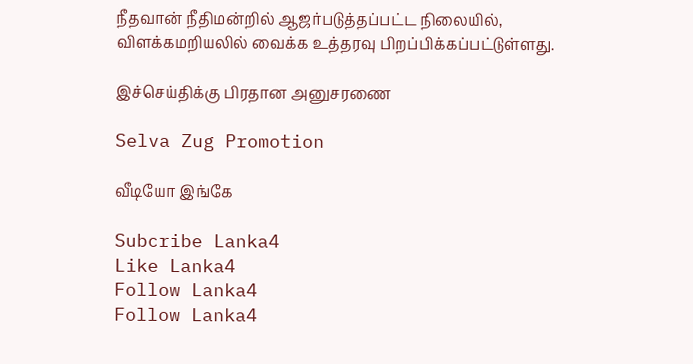நீதவான் நீதிமன்றில் ஆஜர்படுத்தப்பட்ட நிலையில்,  விளக்கமறியலில் வைக்க உத்தரவு பிறப்பிக்கப்பட்டுள்ளது.

இச்செய்திக்கு பிரதான அனுசரணை

Selva Zug Promotion

வீடியோ இங்கே

Subcribe Lanka4
Like Lanka4
Follow Lanka4
Follow Lanka4